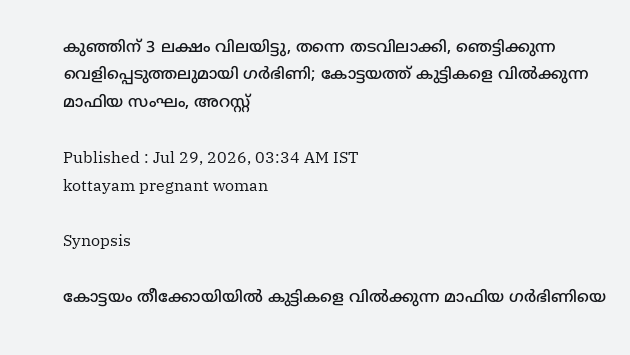കുഞ്ഞിന് 3 ലക്ഷം വിലയിട്ടു, തന്നെ തടവിലാക്കി, ഞെട്ടിക്കുന്ന വെളിപ്പെടുത്തലുമായി ഗർഭിണി; കോട്ടയത്ത് കുട്ടികളെ വിൽക്കുന്ന മാഫിയ സംഘം, അറസ്റ്റ്

Published : Jul 29, 2026, 03:34 AM IST
kottayam pregnant woman

Synopsis

കോട്ടയം തീക്കോയിയിൽ കുട്ടികളെ വിൽക്കുന്ന മാഫിയ ഗർഭിണിയെ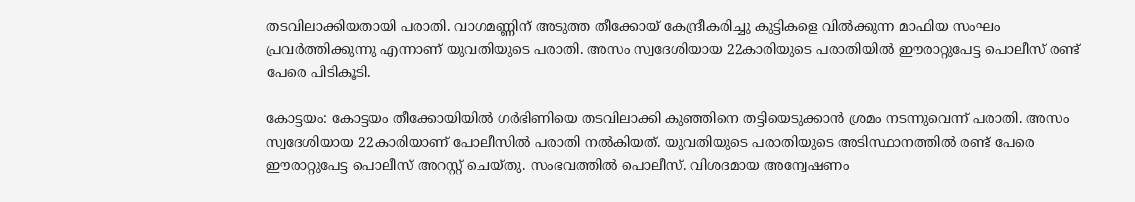തടവിലാക്കിയതായി പരാതി. വാഗമണ്ണിന് അടുത്ത തീക്കോയ് കേന്ദ്രീകരിച്ചു കുട്ടികളെ വിൽക്കുന്ന മാഫിയ സംഘം പ്രവർത്തിക്കുന്നു എന്നാണ് യുവതിയുടെ പരാതി. അസം സ്വദേശിയായ 22കാരിയുടെ പരാതിയിൽ ഈരാറ്റുപേട്ട പൊലീസ് രണ്ട് പേരെ പിടികൂടി.

കോട്ടയം: കോട്ടയം തീക്കോയിയിൽ ഗർഭിണിയെ തടവിലാക്കി കുഞ്ഞിനെ തട്ടിയെടുക്കാൻ ശ്രമം നടന്നുവെന്ന് പരാതി. അസം സ്വദേശിയായ 22കാരിയാണ് പോലീസിൽ പരാതി നൽകിയത്. യുവതിയുടെ പരാതിയുടെ അടിസ്ഥാനത്തിൽ രണ്ട് പേരെ ഈരാറ്റുപേട്ട പൊലീസ് അറസ്റ്റ് ചെയ്തു. സംഭവത്തിൽ പൊലീസ്. വിശദമായ അന്വേഷണം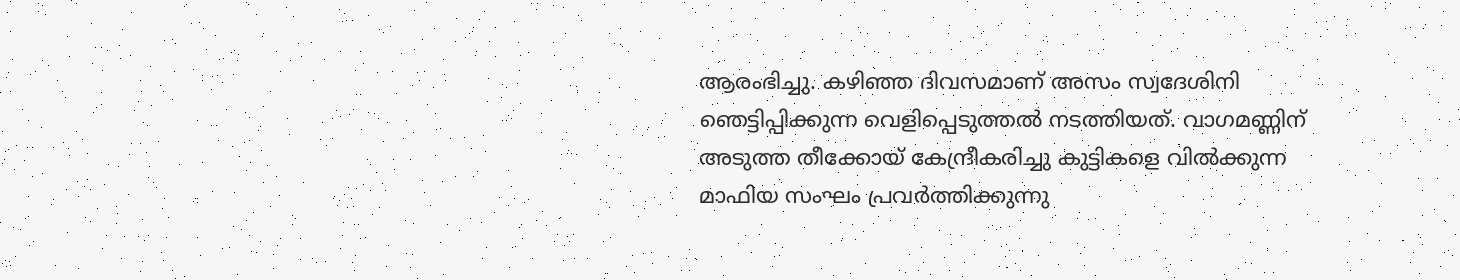ആരംഭിച്ചു. കഴിഞ്ഞ ദിവസമാണ് അസം സ്വദേശിനി ഞെട്ടിപ്പിക്കുന്ന വെളിപ്പെടുത്തൽ നടത്തിയത്. വാഗമണ്ണിന് അടുത്ത തീക്കോയ് കേന്ദ്രീകരിച്ചു കുട്ടികളെ വിൽക്കുന്ന മാഫിയ സംഘം പ്രവർത്തിക്കുന്നു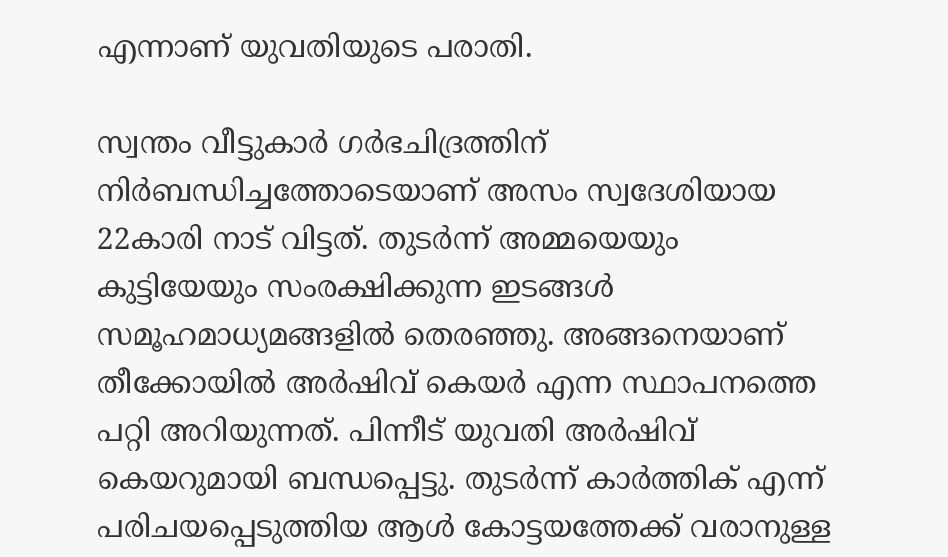എന്നാണ് യുവതിയുടെ പരാതി.

സ്വന്തം വീട്ടുകാർ ഗർഭചിദ്രത്തിന് നിർബന്ധിച്ചത്തോടെയാണ് അസം സ്വദേശിയായ 22കാരി നാട് വിട്ടത്. തുടർന്ന് അമ്മയെയും കുട്ടിയേയും സംരക്ഷിക്കുന്ന ഇടങ്ങൾ സമൂഹമാധ്യമങ്ങളിൽ തെരഞ്ഞു. അങ്ങനെയാണ് തീക്കോയിൽ അർഷിവ് കെയർ എന്ന സ്ഥാപനത്തെ പറ്റി അറിയുന്നത്. പിന്നീട് യുവതി അർഷിവ് കെയറുമായി ബന്ധപ്പെട്ടു. തുടർന്ന് കാർത്തിക് എന്ന് പരിചയപ്പെടുത്തിയ ആൾ കോട്ടയത്തേക്ക് വരാനുള്ള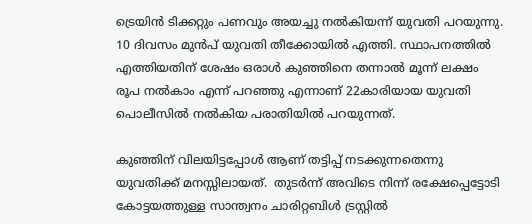ട്രെയിൻ ടിക്കറ്റും പണവും അയച്ചു നൽകിയന്ന് യുവതി പറയുന്നു. 10 ദിവസം മുൻപ് യുവതി തീക്കോയിൽ എത്തി. സ്ഥാപനത്തിൽ എത്തിയതിന് ശേഷം ഒരാൾ കുഞ്ഞിനെ തന്നാൽ മൂന്ന് ലക്ഷം രൂപ നൽകാം എന്ന് പറഞ്ഞു എന്നാണ് 22കാരിയായ യുവതി പൊലീസിൽ നൽകിയ പരാതിയിൽ പറയുന്നത്.

കുഞ്ഞിന് വിലയിട്ടപ്പോൾ ആണ് തട്ടിപ്പ് നടക്കുന്നതെന്നു യുവതിക്ക് മനസ്സിലായത്.  തുടർന്ന് അവിടെ നിന്ന് രക്ഷേപ്പെട്ടോടി കോട്ടയത്തുള്ള സാന്ത്വനം ചാരിറ്റബിൾ ട്രസ്റ്റിൽ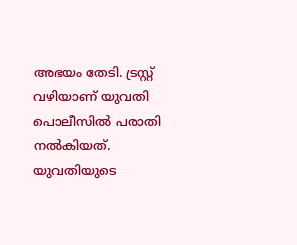അഭയം തേടി. ട്രസ്റ്റ് വഴിയാണ് യുവതി പൊലീസിൽ പരാതി നൽകിയത്. യുവതിയുടെ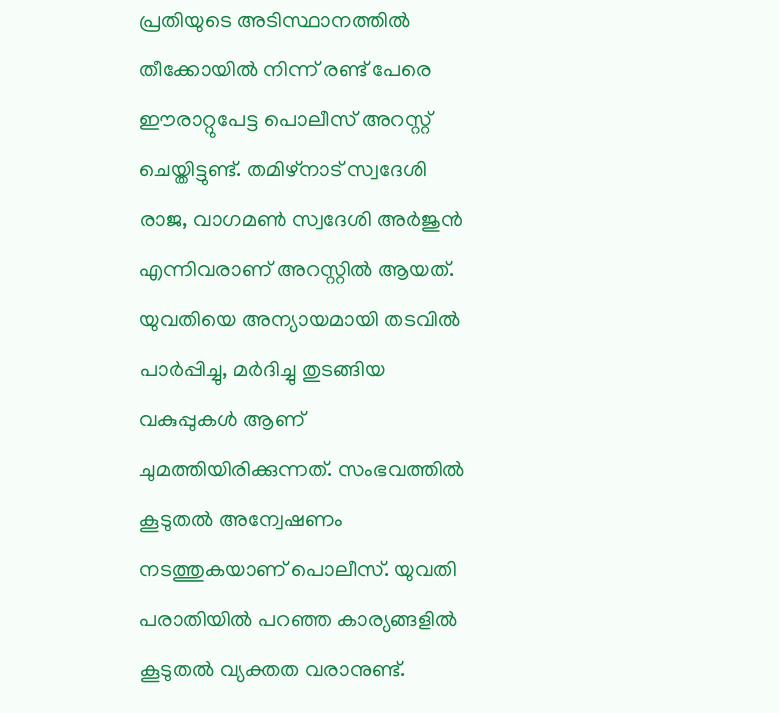പ്രതിയുടെ അടിസ്ഥാനത്തിൽ തീക്കോയിൽ നിന്ന് രണ്ട് പേരെ ഈരാറ്റുപേട്ട പൊലീസ് അറസ്റ്റ് ചെയ്തിട്ടുണ്ട്. തമിഴ്നാട് സ്വദേശി രാജ, വാഗമൺ സ്വദേശി അർജുൻ എന്നിവരാണ് അറസ്റ്റിൽ ആയത്. യുവതിയെ അന്യായമായി തടവിൽ പാർപ്പിച്ചു, മർദിച്ചു തുടങ്ങിയ വകുപ്പുകൾ ആണ് ചുമത്തിയിരിക്കുന്നത്. സംഭവത്തിൽ കൂടുതൽ അന്വേഷണം നടത്തുകയാണ് പൊലീസ്. യുവതി പരാതിയിൽ പറഞ്ഞ കാര്യങ്ങളിൽ കൂടുതൽ വ്യക്തത വരാനുണ്ട്.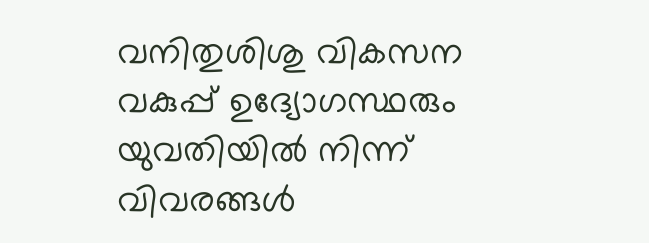വനിതുശിശു വികസന വകുപ്പ് ഉദ്യോഗസ്ഥരും യുവതിയിൽ നിന്ന് വിവരങ്ങൾ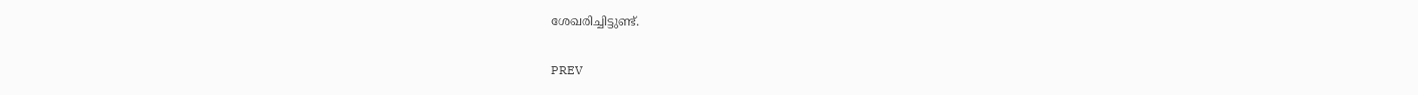ശേഖരിച്ചിട്ടുണ്ട്.

PREV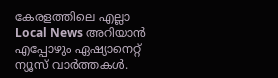കേരളത്തിലെ എല്ലാ Local News അറിയാൻ എപ്പോഴും ഏഷ്യാനെറ്റ് ന്യൂസ് വാർത്തകൾ.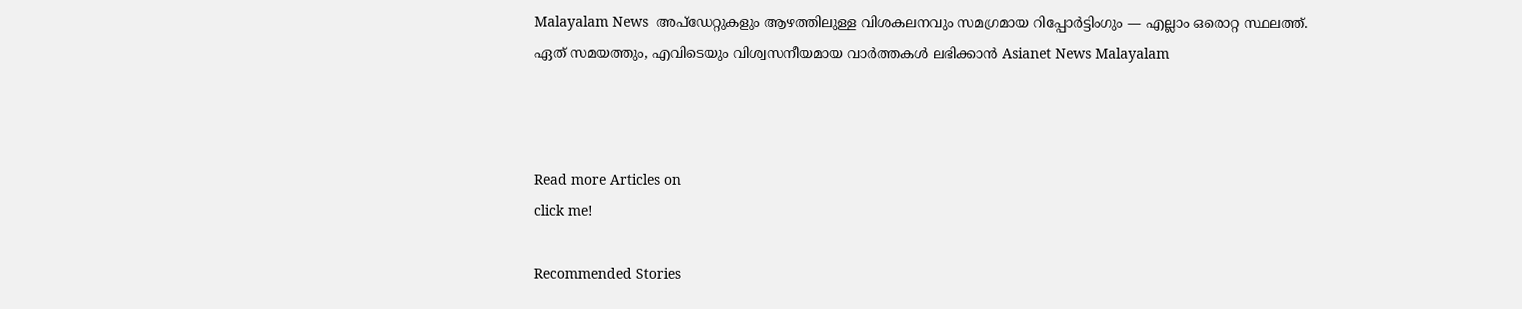Malayalam News  അപ്‌ഡേറ്റുകളും ആഴത്തിലുള്ള വിശകലനവും സമഗ്രമായ റിപ്പോർട്ടിംഗും — എല്ലാം ഒരൊറ്റ സ്ഥലത്ത്. ഏത് സമയത്തും, എവിടെയും വിശ്വസനീയമായ വാർത്തകൾ ലഭിക്കാൻ Asianet News Malayalam



Read more Articles on
click me!

Recommended Stories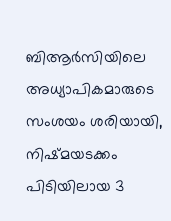ബിആ‍‍ര്‍സിയിലെ അധ്യാപികമാരുടെ സംശയം ശരിയായി, നിഷ്മയടക്കം പിടിയിലായ 3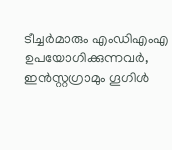ടീച്ചർമാരും എംഡിഎംഎ ഉപയോഗിക്കുന്നവര്‍, ഇൻസ്റ്റഗ്രാമും ഗൂഗിൾ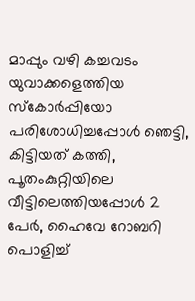മാപ്പും വഴി കച്ചവടം
യുവാക്കളെത്തിയ സ്കോർപ്പിയോ പരിശോധിച്ചപ്പോൾ ഞെട്ടി, കിട്ടിയത് കത്തി, പൂതംകുറ്റിയിലെ വീട്ടിലെത്തിയപ്പോൾ 2 പേർ, ഹൈവേ റോബറി പൊളിച്ച്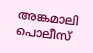അങ്കമാലി പൊലീസ്